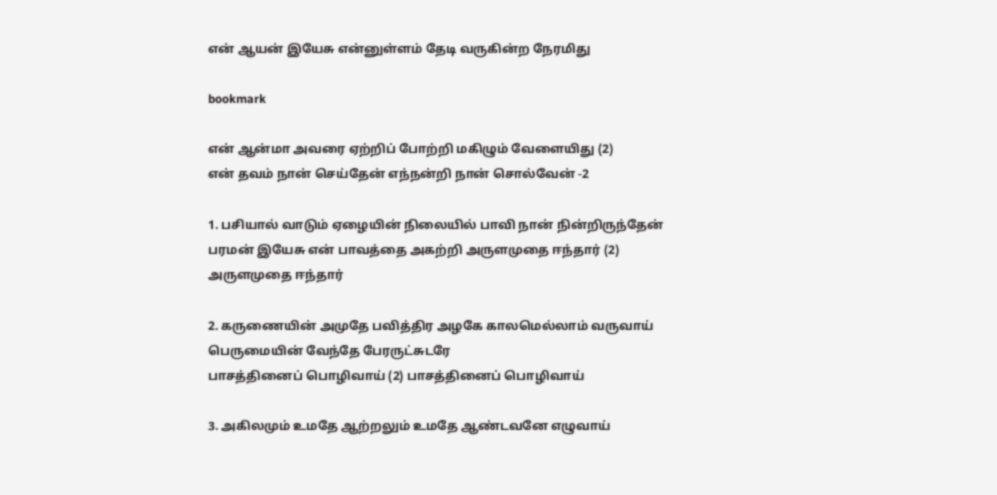என் ஆயன் இயேசு என்னுள்ளம் தேடி வருகின்ற நேரமிது

bookmark

என் ஆன்மா அவரை ஏற்றிப் போற்றி மகிழும் வேளையிது (2)
என் தவம் நான் செய்தேன் எந்நன்றி நான் சொல்வேன் -2

1. பசியால் வாடும் ஏழையின் நிலையில் பாவி நான் நின்றிருந்தேன்
பரமன் இயேசு என் பாவத்தை அகற்றி அருளமுதை ஈந்தார் (2)
அருளமுதை ஈந்தார்

2. கருணையின் அமுதே பவித்திர அழகே காலமெல்லாம் வருவாய்
பெருமையின் வேந்தே பேரருட்சுடரே
பாசத்தினைப் பொழிவாய் (2) பாசத்தினைப் பொழிவாய்

3. அகிலமும் உமதே ஆற்றலும் உமதே ஆண்டவனே எழுவாய்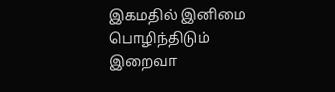இகமதில் இனிமை பொழிந்திடும் இறைவா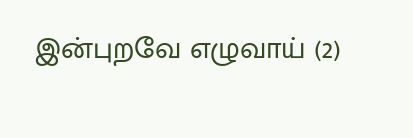இன்புறவே எழுவாய் (2)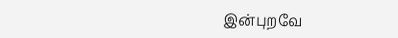இன்புறவே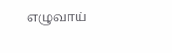எழுவாய்